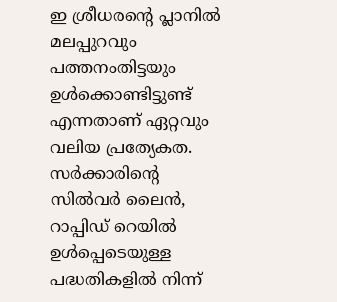ഇ ശ്രീധരന്റെ പ്ലാനില്‍ മലപ്പുറവും പത്തനംതിട്ടയും ഉള്‍ക്കൊണ്ടിട്ടുണ്ട് എന്നതാണ് ഏറ്റവും വലിയ പ്രത്യേകത. സര്‍ക്കാരിന്റെ സില്‍വര്‍ ലൈന്‍, റാപ്പിഡ് റെയില്‍ ഉള്‍പ്പെടെയുള്ള പദ്ധതികളില്‍ നിന്ന്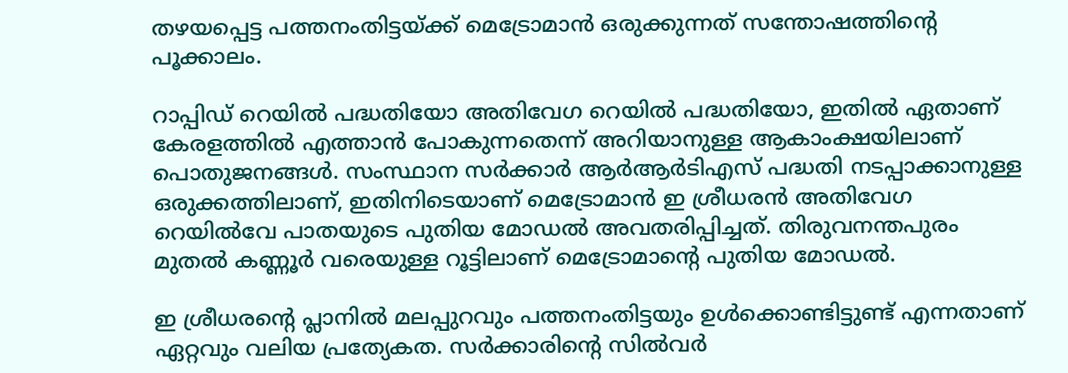തഴയപ്പെട്ട പത്തനംതിട്ടയ്ക്ക് മെട്രോമാന്‍ ഒരുക്കുന്നത് സന്തോഷത്തിന്റെ പൂക്കാലം.

റാപ്പിഡ് റെയില്‍ പദ്ധതിയോ അതിവേഗ റെയില്‍ പദ്ധതിയോ, ഇതില്‍ ഏതാണ് കേരളത്തില്‍ എത്താന്‍ പോകുന്നതെന്ന് അറിയാനുള്ള ആകാംക്ഷയിലാണ് പൊതുജനങ്ങള്‍. സംസ്ഥാന സര്‍ക്കാര്‍ ആര്‍ആര്‍ടിഎസ് പദ്ധതി നടപ്പാക്കാനുള്ള ഒരുക്കത്തിലാണ്, ഇതിനിടെയാണ് മെട്രോമാന്‍ ഇ ശ്രീധരന്‍ അതിവേഗ റെയില്‍വേ പാതയുടെ പുതിയ മോഡല്‍ അവതരിപ്പിച്ചത്. തിരുവനന്തപുരം മുതല്‍ കണ്ണൂര്‍ വരെയുള്ള റൂട്ടിലാണ് മെട്രോമാന്റെ പുതിയ മോഡല്‍.

ഇ ശ്രീധരന്റെ പ്ലാനില്‍ മലപ്പുറവും പത്തനംതിട്ടയും ഉള്‍ക്കൊണ്ടിട്ടുണ്ട് എന്നതാണ് ഏറ്റവും വലിയ പ്രത്യേകത. സര്‍ക്കാരിന്റെ സില്‍വര്‍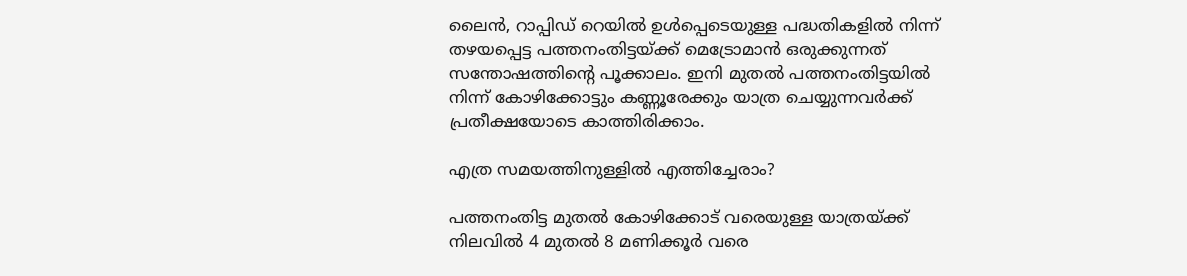ലൈന്‍, റാപ്പിഡ് റെയില്‍ ഉള്‍പ്പെടെയുള്ള പദ്ധതികളില്‍ നിന്ന് തഴയപ്പെട്ട പത്തനംതിട്ടയ്ക്ക് മെട്രോമാന്‍ ഒരുക്കുന്നത് സന്തോഷത്തിന്റെ പൂക്കാലം. ഇനി മുതല്‍ പത്തനംതിട്ടയില്‍ നിന്ന് കോഴിക്കോട്ടും കണ്ണൂരേക്കും യാത്ര ചെയ്യുന്നവര്‍ക്ക് പ്രതീക്ഷയോടെ കാത്തിരിക്കാം.

എത്ര സമയത്തിനുള്ളില്‍ എത്തിച്ചേരാം?

പത്തനംതിട്ട മുതല്‍ കോഴിക്കോട് വരെയുള്ള യാത്രയ്ക്ക് നിലവില്‍ 4 മുതല്‍ 8 മണിക്കൂര്‍ വരെ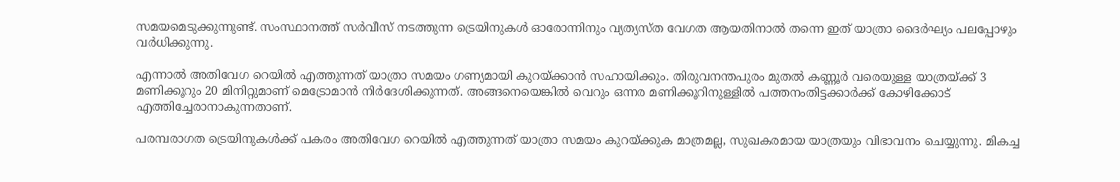സമയമെടുക്കുന്നുണ്ട്. സംസ്ഥാനത്ത് സര്‍വീസ് നടത്തുന്ന ട്രെയിനുകള്‍ ഓരോന്നിനും വ്യത്യസ്ത വേഗത ആയതിനാല്‍ തന്നെ ഇത് യാത്രാ ദൈര്‍ഘ്യം പലപ്പോഴും വര്‍ധിക്കുന്നു.

എന്നാല്‍ അതിവേഗ റെയില്‍ എത്തുന്നത് യാത്രാ സമയം ഗണ്യമായി കുറയ്ക്കാന്‍ സഹായിക്കും. തിരുവനന്തപുരം മുതല്‍ കണ്ണൂര്‍ വരെയുള്ള യാത്രയ്ക്ക് 3 മണിക്കൂറും 20 മിനിറ്റുമാണ് മെട്രോമാന്‍ നിര്‍ദേശിക്കുന്നത്. അങ്ങനെയെങ്കില്‍ വെറും ഒന്നര മണിക്കൂറിനുള്ളില്‍ പത്തനംതിട്ടക്കാര്‍ക്ക് കോഴിക്കോട് എത്തിച്ചേരാനാകുന്നതാണ്.

പരമ്പരാഗത ട്രെയിനുകള്‍ക്ക് പകരം അതിവേഗ റെയില്‍ എത്തുന്നത് യാത്രാ സമയം കുറയ്ക്കുക മാത്രമല്ല, സുഖകരമായ യാത്രയും വിഭാവനം ചെയ്യുന്നു. മികച്ച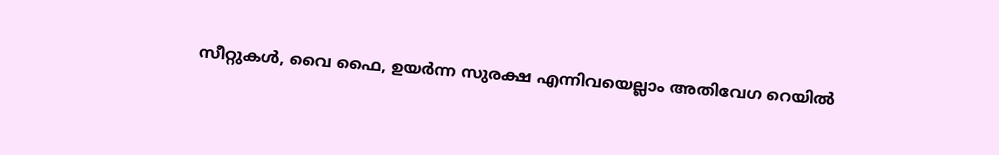സീറ്റുകള്‍, വൈ ഫൈ, ഉയര്‍ന്ന സുരക്ഷ എന്നിവയെല്ലാം അതിവേഗ റെയില്‍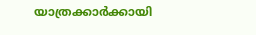യാത്രക്കാര്‍ക്കായി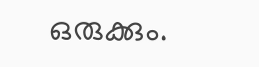ഒരുക്കും.